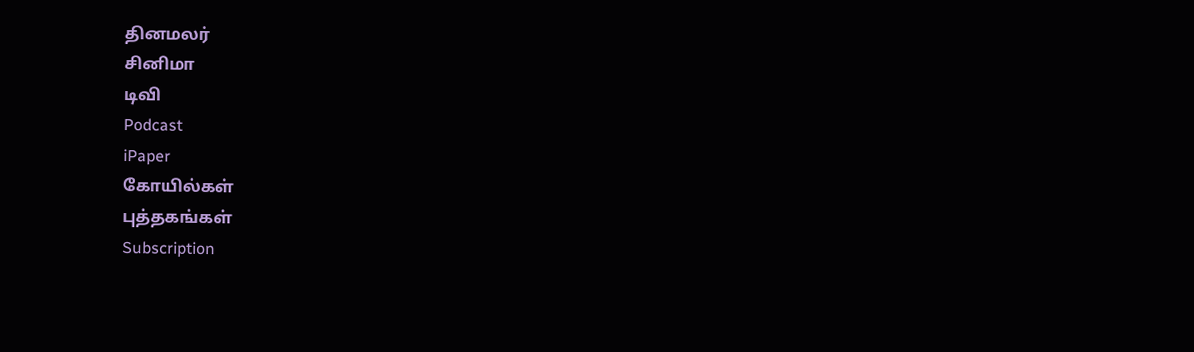தினமலர்
சினிமா
டிவி
Podcast
iPaper
கோயில்கள்
புத்தகங்கள்
Subscription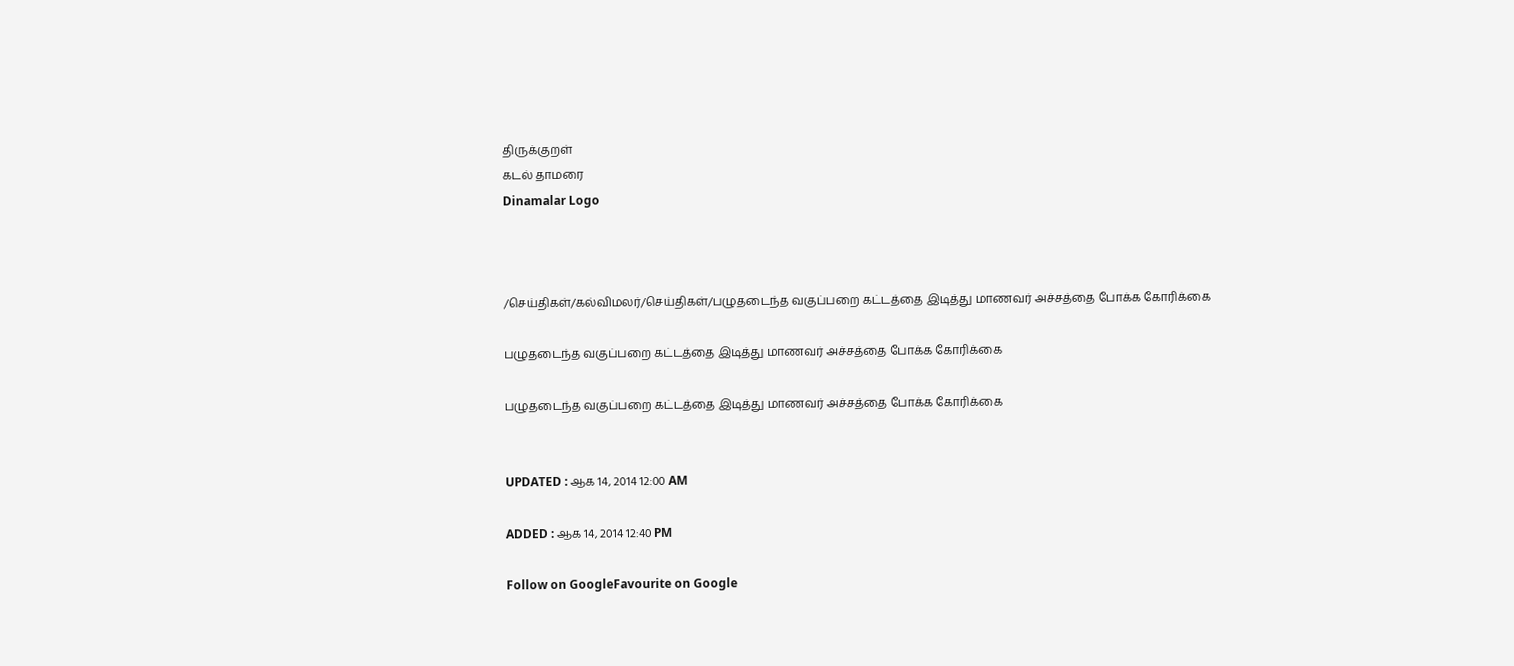திருக்குறள்
கடல் தாமரை
Dinamalar Logo



/செய்திகள்/கல்விமலர்/செய்திகள்/பழுதடைந்த வகுப்பறை கட்டத்தை இடித்து மாணவர் அச்சத்தை போக்க கோரிக்கை

பழுதடைந்த வகுப்பறை கட்டத்தை இடித்து மாணவர் அச்சத்தை போக்க கோரிக்கை

பழுதடைந்த வகுப்பறை கட்டத்தை இடித்து மாணவர் அச்சத்தை போக்க கோரிக்கை


UPDATED : ஆக 14, 2014 12:00 AM

ADDED : ஆக 14, 2014 12:40 PM

Follow on GoogleFavourite on Google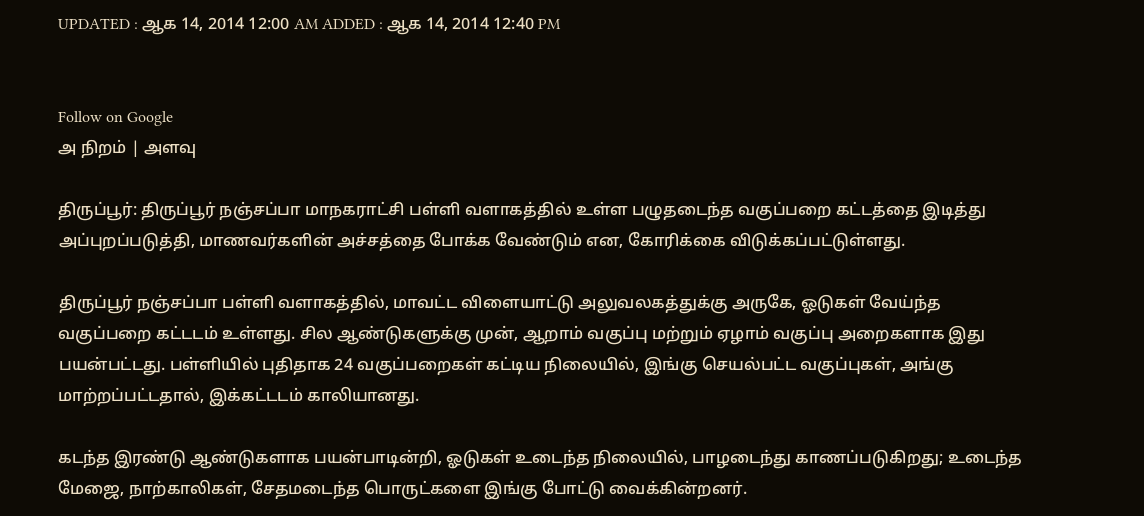UPDATED : ஆக 14, 2014 12:00 AM ADDED : ஆக 14, 2014 12:40 PM


Follow on Google
அ நிறம் | அளவு

திருப்பூர்: திருப்பூர் நஞ்சப்பா மாநகராட்சி பள்ளி வளாகத்தில் உள்ள பழுதடைந்த வகுப்பறை கட்டத்தை இடித்து அப்புறப்படுத்தி, மாணவர்களின் அச்சத்தை போக்க வேண்டும் என, கோரிக்கை விடுக்கப்பட்டுள்ளது.

திருப்பூர் நஞ்சப்பா பள்ளி வளாகத்தில், மாவட்ட விளையாட்டு அலுவலகத்துக்கு அருகே, ஓடுகள் வேய்ந்த வகுப்பறை கட்டடம் உள்ளது. சில ஆண்டுகளுக்கு முன், ஆறாம் வகுப்பு மற்றும் ஏழாம் வகுப்பு அறைகளாக இது பயன்பட்டது. பள்ளியில் புதிதாக 24 வகுப்பறைகள் கட்டிய நிலையில், இங்கு செயல்பட்ட வகுப்புகள், அங்கு மாற்றப்பட்டதால், இக்கட்டடம் காலியானது.

கடந்த இரண்டு ஆண்டுகளாக பயன்பாடின்றி, ஓடுகள் உடைந்த நிலையில், பாழடைந்து காணப்படுகிறது; உடைந்த மேஜை, நாற்காலிகள், சேதமடைந்த பொருட்களை இங்கு போட்டு வைக்கின்றனர்.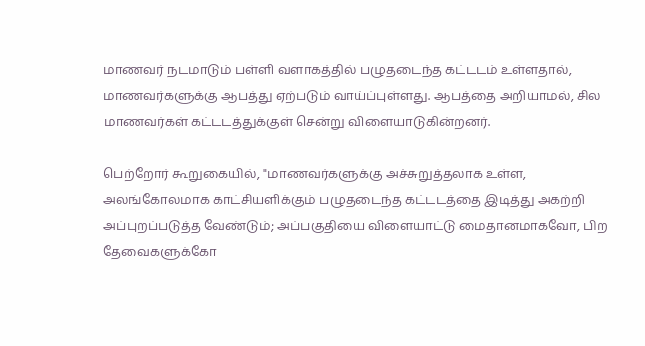மாணவர் நடமாடும் பள்ளி வளாகத்தில் பழுதடைந்த கட்டடம் உள்ளதால், மாணவர்களுக்கு ஆபத்து ஏற்படும் வாய்ப்புள்ளது. ஆபத்தை அறியாமல், சில மாணவர்கள் கட்டடத்துக்குள் சென்று விளையாடுகின்றனர்.

பெற்றோர் கூறுகையில், "மாணவர்களுக்கு அச்சுறுத்தலாக உள்ள, அலங்கோலமாக காட்சியளிக்கும் பழுதடைந்த கட்டடத்தை இடித்து அகற்றி அப்புறப்படுத்த வேண்டும்; அப்பகுதியை விளையாட்டு மைதானமாகவோ, பிற தேவைகளுக்கோ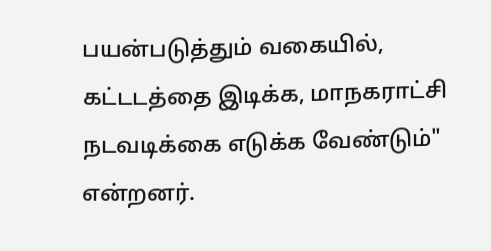பயன்படுத்தும் வகையில், கட்டடத்தை இடிக்க, மாநகராட்சி நடவடிக்கை எடுக்க வேண்டும்" என்றனர்.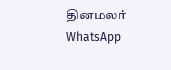தினமலர் WhatsApp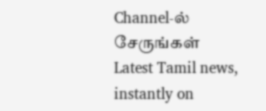Channel-ல் சேருங்கள்
Latest Tamil news, instantly on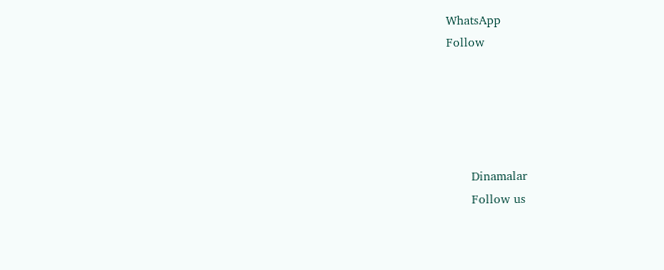WhatsApp
Follow





      Dinamalar
      Follow us